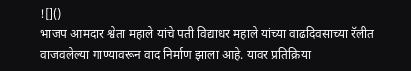![]()
भाजप आमदार श्वेता महाले यांचे पती विद्याधर महाले यांच्या वाढदिवसाच्या रॅलीत वाजवलेल्या गाण्यावरून वाद निर्माण झाला आहे. यावर प्रतिक्रिया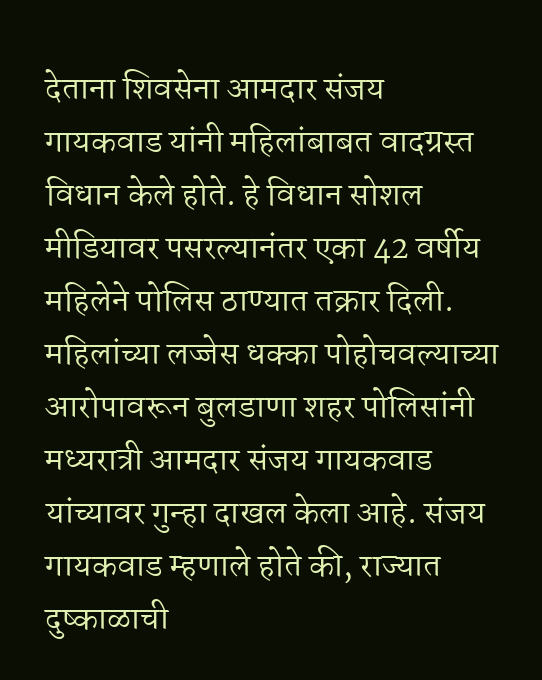देताना शिवसेना आमदार संजय गायकवाड यांनी महिलांबाबत वादग्रस्त विधान केले होते. हे विधान सोशल मीडियावर पसरल्यानंतर एका 42 वर्षीय महिलेने पोलिस ठाण्यात तक्रार दिली. महिलांच्या लज्जेस धक्का पोहोचवल्याच्या आरोपावरून बुलडाणा शहर पोलिसांनी मध्यरात्री आमदार संजय गायकवाड यांच्यावर गुन्हा दाखल केला आहे. संजय गायकवाड म्हणाले होते की, राज्यात दुष्काळाची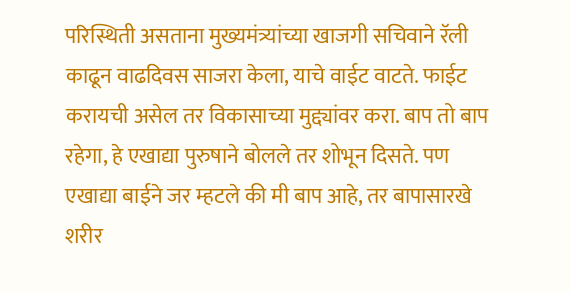परिस्थिती असताना मुख्यमंत्र्यांच्या खाजगी सचिवाने रॅली काढून वाढदिवस साजरा केला, याचे वाईट वाटते. फाईट करायची असेल तर विकासाच्या मुद्द्यांवर करा. बाप तो बाप रहेगा, हे एखाद्या पुरुषाने बोलले तर शोभून दिसते. पण एखाद्या बाईने जर म्हटले की मी बाप आहे, तर बापासारखे शरीर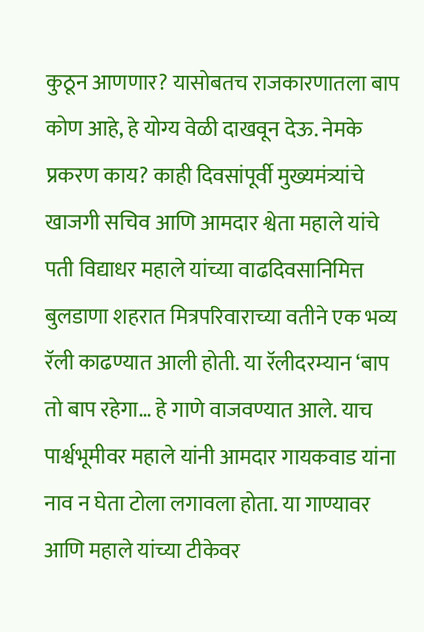कुठून आणणार? यासोबतच राजकारणातला बाप कोण आहे, हे योग्य वेळी दाखवून देऊ. नेमके प्रकरण काय? काही दिवसांपूर्वी मुख्यमंत्र्यांचे खाजगी सचिव आणि आमदार श्वेता महाले यांचे पती विद्याधर महाले यांच्या वाढदिवसानिमित्त बुलडाणा शहरात मित्रपरिवाराच्या वतीने एक भव्य रॅली काढण्यात आली होती. या रॅलीदरम्यान ‘बाप तो बाप रहेगा… हे गाणे वाजवण्यात आले. याच पार्श्वभूमीवर महाले यांनी आमदार गायकवाड यांना नाव न घेता टोला लगावला होता. या गाण्यावर आणि महाले यांच्या टीकेवर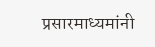प्रसारमाध्यमांनी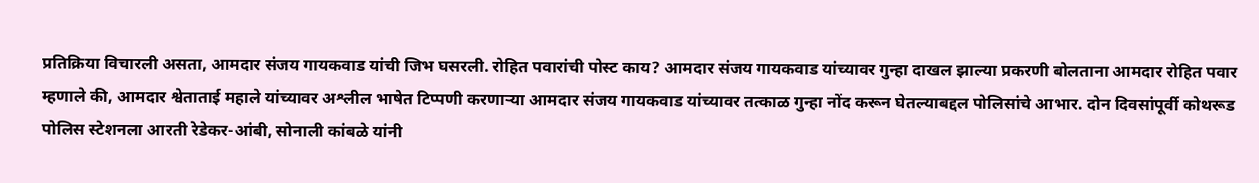प्रतिक्रिया विचारली असता, आमदार संजय गायकवाड यांची जिभ घसरली. रोहित पवारांची पोस्ट काय? आमदार संजय गायकवाड यांच्यावर गुन्हा दाखल झाल्या प्रकरणी बोलताना आमदार रोहित पवार म्हणाले की, आमदार श्वेताताई महाले यांच्यावर अश्लील भाषेत टिप्पणी करणाऱ्या आमदार संजय गायकवाड यांच्यावर तत्काळ गुन्हा नोंद करून घेतल्याबद्दल पोलिसांचे आभार. दोन दिवसांपूर्वी कोथरूड पोलिस स्टेशनला आरती रेडेकर-आंबी, सोनाली कांबळे यांनी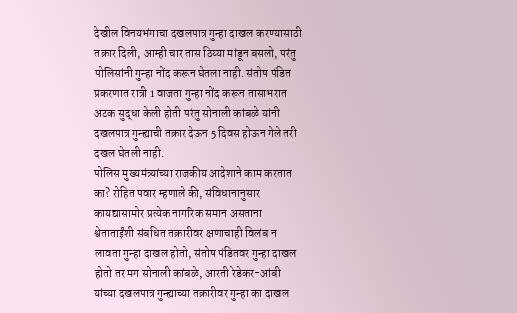देखील विनयभंगाचा दखलपात्र गुन्हा दाखल करण्यासाठी तक्रार दिली, आम्ही चार तास ठिय्या मांडून बसलो, परंतु पोलिसांनी गुन्हा नोंद करून घेतला नाही. संतोष पंडित प्रकरणात रात्री 1 वाजता गुन्हा नोंद करून तासाभरात अटक सुद्धा केली होती परंतु सोनाली कांबळे यांनी दखलपात्र गुन्ह्याची तक्रार देऊन 5 दिवस होऊन गेले तरी दखल घेतली नाही.
पोलिस मुख्यमंत्र्यांच्या राजकीय आदेशाने काम करतात का? रोहित पवार म्हणाले की, संविधानानुसार कायद्यासामोर प्रत्येक नागरिक समान असताना श्वेताताईंशी संबधित तक्रारीवर क्षणाचाही विलंब न लावता गुन्हा दाखल होतो, संतोष पंडितवर गुन्हा दाखल होतो तर मग सोनाली कांबळे, आरती रेडेकर-आंबी यांच्या दखलपात्र गुन्ह्याच्या तक्रारीवर गुन्हा का दाखल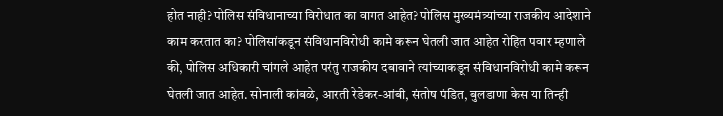होत नाही? पोलिस संविधानाच्या विरोधात का वागत आहेत? पोलिस मुख्यमंत्र्यांच्या राजकीय आदेशाने काम करतात का? पोलिसांकडून संविधानविरोधी कामे करून घेतली जात आहेत रोहित पवार म्हणाले की, पोलिस अधिकारी चांगले आहेत परंतु राजकीय दबावाने त्यांच्याकडून संविधानविरोधी कामे करून घेतली जात आहेत. सोनाली कांबळे, आरती रेडेकर-आंबी, संतोष पंडित, बुलडाणा केस या तिन्ही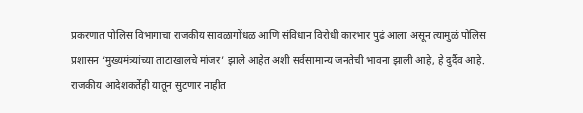प्रकरणात पोलिस विभागाचा राजकीय सावळागोंधळ आणि संविधान विरोधी कारभार पुढं आला असून त्यामुळं पोलिस प्रशासन ‘मुख्यमंत्र्यांच्या ताटाखालचे मांजर’ झाले आहेत अशी सर्वसामान्य जनतेची भावना झाली आहे, हे दुर्दैव आहे.
राजकीय आदेशकर्तेही यातून सुटणार नाहीत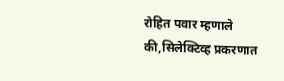रोहित पवार म्हणाले की,सिलेक्टिव्ह प्रकरणात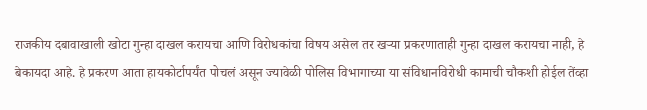राजकीय दबावाखाली खोटा गुन्हा दाखल करायचा आणि विरोधकांचा विषय असेल तर खऱ्या प्रकरणाताही गुन्हा दाखल करायचा नाही, हे बेकायदा आहे. हे प्रकरण आता हायकोर्टापर्यंत पोचलं असून ज्यावेळी पोलिस विभागाच्या या संविधानविरोधी कामाची चौकशी होईल तेंव्हा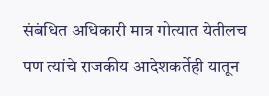संबंधित अधिकारी मात्र गोत्यात येतीलच पण त्यांचे राजकीय आदेशकर्तेही यातून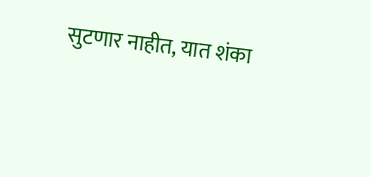सुटणार नाहीत, यात शंका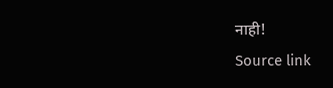नाही!
Source link